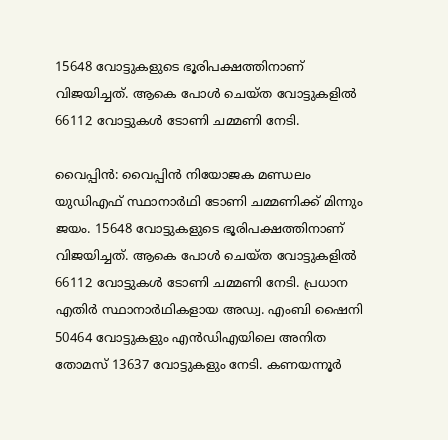15648 വോട്ടുകളുടെ ഭൂരിപക്ഷത്തിനാണ് വിജയിച്ചത്. ആകെ പോള്‍ ചെയ്‌ത വോട്ടുകളില്‍ 66112 വോട്ടുകള്‍ ടോണി ചമ്മണി നേടി.

വൈപ്പിൻ: വൈപ്പിൻ നിയോജക മണ്ഡലം യുഡിഎഫ് സ്ഥാനാർഥി ടോണി ചമ്മണിക്ക് മിന്നും ജയം. 15648 വോട്ടുകളുടെ ഭൂരിപക്ഷത്തിനാണ് വിജയിച്ചത്. ആകെ പോള്‍ ചെയ്‌ത വോട്ടുകളില്‍ 66112 വോട്ടുകള്‍ ടോണി ചമ്മണി നേടി. പ്രധാന എതിര്‍ സ്ഥാനാര്‍ഥികളായ അഡ്വ. എംബി ഷൈനി 50464 വോട്ടുകളും എൻഡിഎയിലെ അനിത തോമസ് 13637 വോട്ടുകളും നേടി. കണയന്നൂർ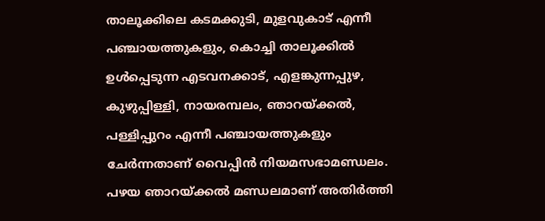താലൂക്കിലെ കടമക്കുടി, മുളവുകാട് എന്നീ പഞ്ചായത്തുകളും, കൊച്ചി താലൂക്കിൽ ഉൾപ്പെടുന്ന എടവനക്കാട്, എളങ്കുന്നപ്പുഴ, കുഴുപ്പിള്ളി, നായരമ്പലം, ഞാറയ്ക്കൽ, പള്ളിപ്പുറം എന്നീ പഞ്ചായത്തുകളും ചേർന്നതാണ് വൈപ്പിൻ നിയമസഭാമണ്ഡലം. പഴയ ഞാറയ്ക്കല്‍ മണ്ഡലമാണ് അതിര്‍ത്തി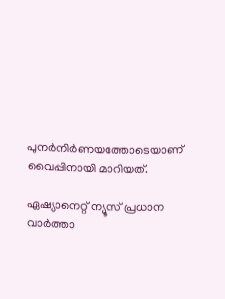പുനര്‍നിര്‍ണയത്തോടെയാണ് വൈപ്പിനായി മാറിയത്.

ഏഷ്യാനെറ്റ് ന്യൂസ് പ്രധാന വാർത്താ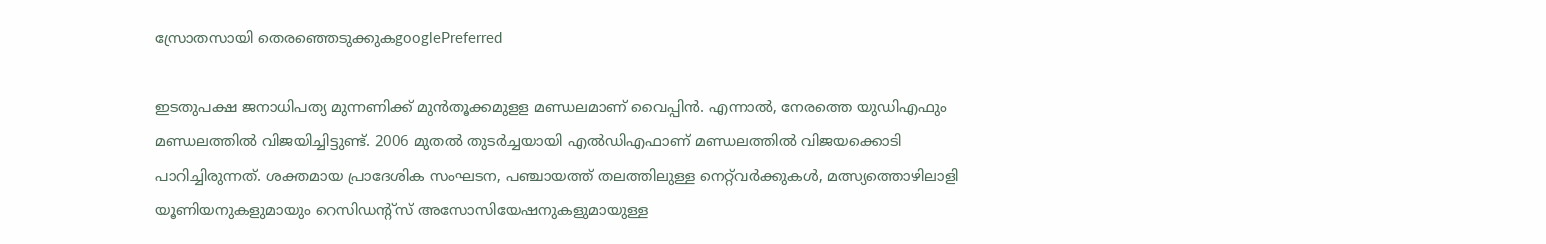സ്രോതസായി തെരഞ്ഞെടുക്കുകgooglePreferred

ഇടതുപക്ഷ ജനാധിപത്യ മുന്നണിക്ക് മുൻതൂക്കമുളള മണ്ഡലമാണ് വൈപ്പിൻ. എന്നാൽ, നേരത്തെ യുഡിഎഫും മണ്ഡലത്തിൽ വിജയിച്ചിട്ടുണ്ട്. 2006 മുതൽ തുടർച്ചയായി എൽഡിഎഫാണ് മണ്ഡലത്തിൽ വിജയക്കൊടി പാറിച്ചിരുന്നത്. ശക്തമായ പ്രാദേശിക സംഘടന, പഞ്ചായത്ത് തലത്തിലുള്ള നെറ്റ്‌വർക്കുകൾ, മത്സ്യത്തൊഴിലാളി യൂണിയനുകളുമായും റെസിഡന്റ്‌സ് അസോസിയേഷനുകളുമായുള്ള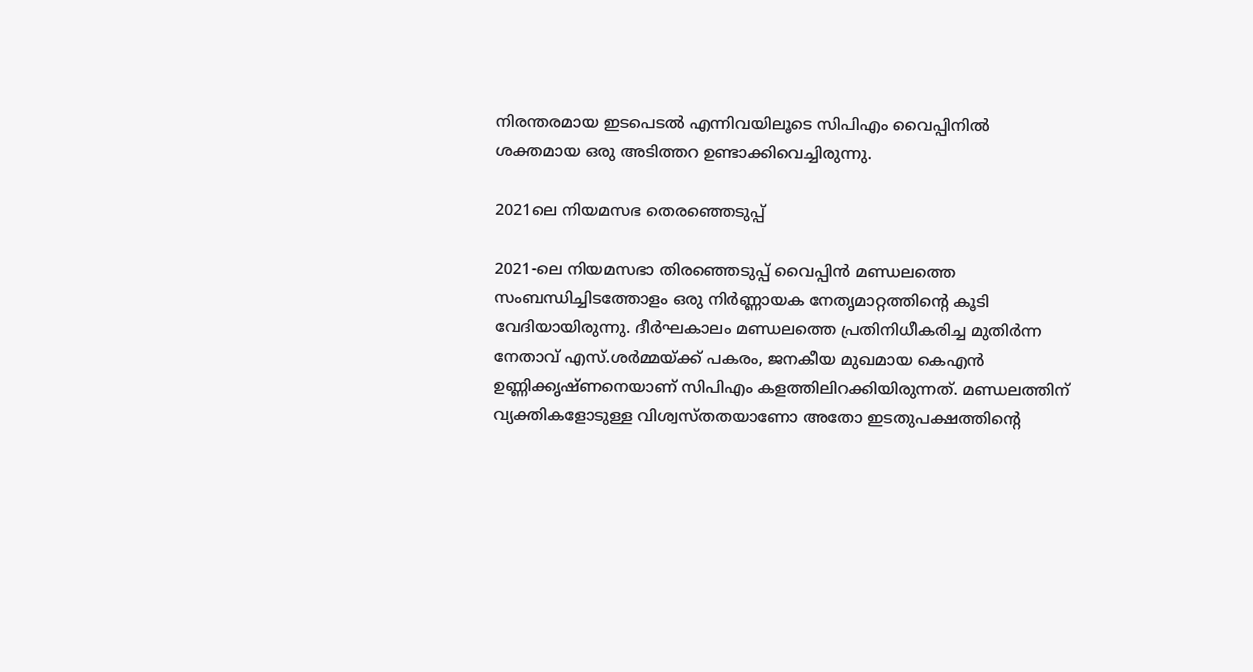നിരന്തരമായ ഇടപെടൽ എന്നിവയിലൂടെ സിപിഎം വൈപ്പിനിൽ ശക്തമായ ഒരു അടിത്തറ ഉണ്ടാക്കിവെച്ചിരുന്നു.

2021ലെ നിയമസഭ തെരഞ്ഞെടുപ്പ്

2021-ലെ നിയമസഭാ തിരഞ്ഞെടുപ്പ് വൈപ്പിൻ മണ്ഡലത്തെ സംബന്ധിച്ചിടത്തോളം ഒരു നിർണ്ണായക നേതൃമാറ്റത്തിന്റെ കൂടി വേദിയായിരുന്നു. ദീർഘകാലം മണ്ഡലത്തെ പ്രതിനിധീകരിച്ച മുതിർന്ന നേതാവ് എസ്.ശർമ്മയ്ക്ക് പകരം, ജനകീയ മുഖമായ കെഎൻ ഉണ്ണിക്കൃഷ്‍ണനെയാണ് സിപിഎം കളത്തിലിറക്കിയിരുന്നത്. മണ്ഡലത്തിന് വ്യക്തികളോടുള്ള വിശ്വസ്തതയാണോ അതോ ഇടതുപക്ഷത്തിന്റെ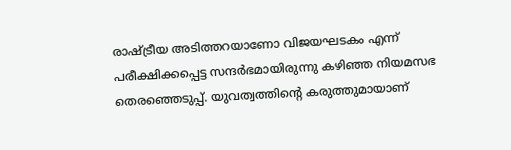രാഷ്ട്രീയ അടിത്തറയാണോ വിജയഘടകം എന്ന് പരീക്ഷിക്കപ്പെട്ട സന്ദർഭമായിരുന്നു കഴിഞ്ഞ നിയമസഭ തെരഞ്ഞെടുപ്പ്. യുവത്വത്തിന്റെ കരുത്തുമായാണ്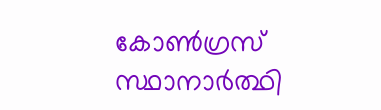കോൺഗ്രസ് സ്ഥാനാർത്ഥി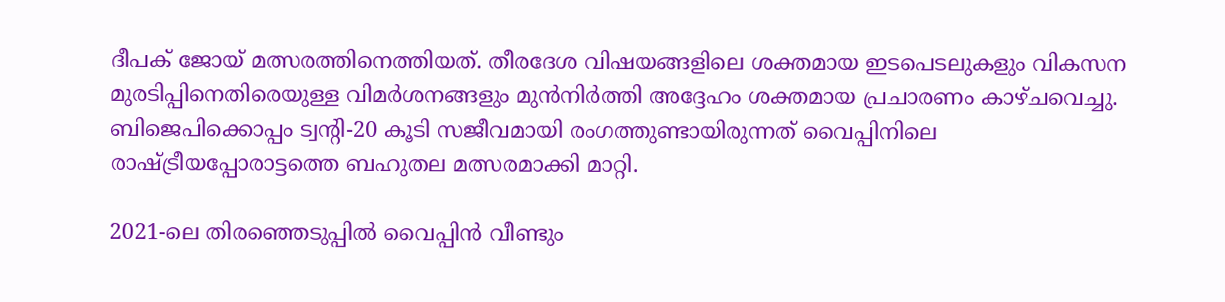ദീപക് ജോയ് മത്സരത്തിനെത്തിയത്. തീരദേശ വിഷയങ്ങളിലെ ശക്തമായ ഇടപെടലുകളും വികസന മുരടിപ്പിനെതിരെയുള്ള വിമർശനങ്ങളും മുൻനിർത്തി അദ്ദേഹം ശക്തമായ പ്രചാരണം കാഴ്ചവെച്ചു. ബിജെപിക്കൊപ്പം ട്വന്റി-20 കൂടി സജീവമായി രംഗത്തുണ്ടായിരുന്നത് വൈപ്പിനിലെ രാഷ്ട്രീയപ്പോരാട്ടത്തെ ബഹുതല മത്സരമാക്കി മാറ്റി.

2021-ലെ തിരഞ്ഞെടുപ്പിൽ വൈപ്പിൻ വീണ്ടും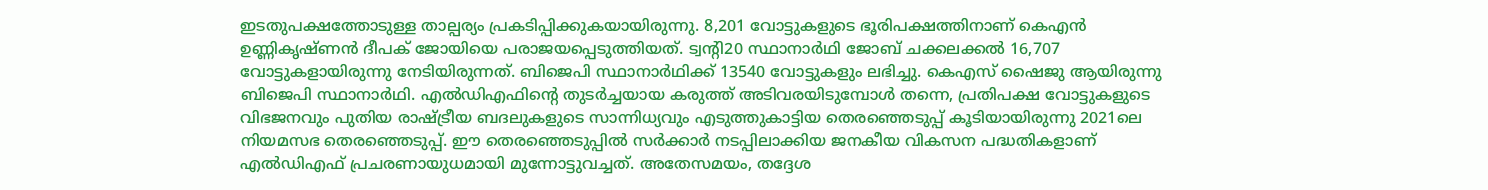ഇടതുപക്ഷത്തോടുള്ള താല്പര്യം പ്രകടിപ്പിക്കുകയായിരുന്നു. 8,201 വോട്ടുകളുടെ ഭൂരിപക്ഷത്തിനാണ് കെഎൻ ഉണ്ണികൃഷ്ണൻ ദീപക് ജോയിയെ പരാജയപ്പെടുത്തിയത്. ട്വൻ്റി20 സ്ഥാനാർഥി ജോബ് ചക്കലക്കൽ 16,707 വോട്ടുകളായിരുന്നു നേടിയിരുന്നത്. ബിജെപി സ്ഥാനാർഥിക്ക് 13540 വോട്ടുകളും ലഭിച്ചു. കെഎസ് ഷൈജു ആയിരുന്നു ബിജെപി സ്ഥാനാർഥി. എൽഡിഎഫിന്റെ തുടർച്ചയായ കരുത്ത് അടിവരയിടുമ്പോൾ തന്നെ, പ്രതിപക്ഷ വോട്ടുകളുടെ വിഭജനവും പുതിയ രാഷ്ട്രീയ ബദലുകളുടെ സാന്നിധ്യവും എടുത്തുകാട്ടിയ തെര‍ഞ്ഞെടുപ്പ് കൂടിയായിരുന്നു 2021ലെ നിയമസഭ തെര‍ഞ്ഞെടുപ്പ്. ഈ തെരഞ്ഞെടുപ്പില്‍ സര്‍ക്കാര്‍ നടപ്പിലാക്കിയ ജനകീയ വികസന പദ്ധതികളാണ് എൽഡിഎഫ് പ്രചരണായുധമായി മുന്നോട്ടുവച്ചത്. അതേസമയം, തദ്ദേശ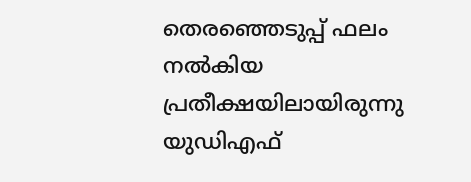തെരഞ്ഞെടുപ്പ് ഫലം നല്‍കിയ പ്രതീക്ഷയിലായിരുന്നു യുഡിഎഫ്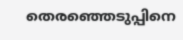തെരഞ്ഞെടുപ്പിനെ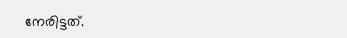നേരിട്ടത്.